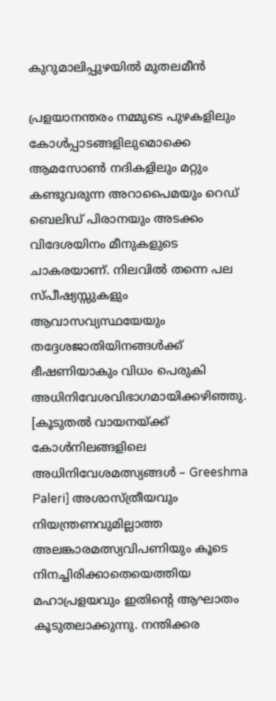കുറുമാലിപ്പുഴയിൽ മുതലമീൻ

പ്രളയാനന്തരം നമ്മുടെ പുഴകളിലും കോൾപ്പാടങ്ങളിലുമൊക്കെ ആമസോൺ നദികളിലും മറ്റും കണ്ടുവരുന്ന അറാപൈമയും റെഡ് ബെലിഡ് പിരാനയും അടക്കം വിദേശയിനം മീനുകളുടെ ചാകരയാണ്. നിലവിൽ തന്നെ പല സ്പീഷ്യസ്സുകളും ആവാസവ്യസ്ഥയേയും തദ്ദേശജാതിയിനങ്ങൾക്ക് ഭീഷണിയാകും വിധം പെരുകി അധിനിവേശവിഭാഗമായിക്കഴിഞ്ഞു. [കൂടുതൽ വായനയ്ക്ക് കോള്‍നിലങ്ങളിലെ അധിനിവേശമത്സ്യങ്ങള്‍ – Greeshma Paleri] അശാസ്ത്രീയവും നിയന്ത്രണവുമില്ലാത്ത അലങ്കാരമത്സ്യവിപണിയും കൂടെ നിനച്ചിരിക്കാതെയെത്തിയ മഹാപ്രളയവും ഇതിന്റെ ആഘാതം കൂടുതലാക്കുന്നു. നന്തിക്കര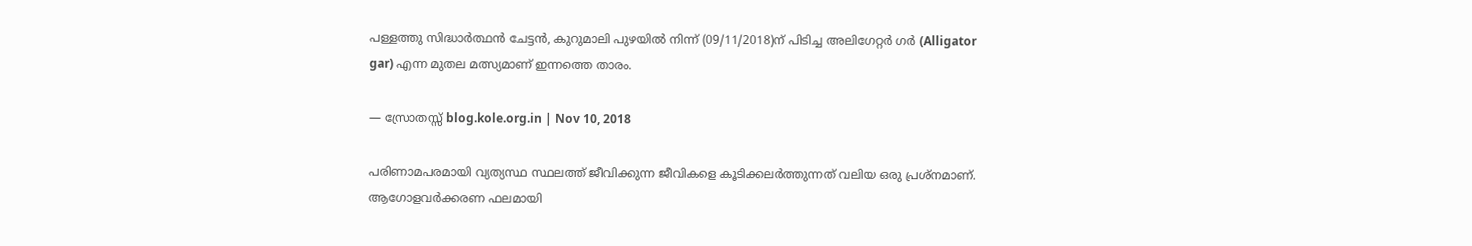പള്ളത്തു സിദ്ധാർത്ഥൻ ചേട്ടൻ, കുറുമാലി പുഴയിൽ നിന്ന് (09/11/2018)ന് പിടിച്ച അലിഗേറ്റർ ഗർ (Alligator gar) എന്ന മുതല മത്സ്യമാണ് ഇന്നത്തെ താരം.

— സ്രോതസ്സ് blog.kole.org.in | Nov 10, 2018

പരിണാമപരമായി വ്യത്യസ്ഥ സ്ഥലത്ത് ജീവിക്കുന്ന ജീവികളെ കൂടിക്കലര്‍ത്തുന്നത് വലിയ ഒരു പ്രശ്നമാണ്. ആഗോളവര്‍ക്കരണ ഫലമായി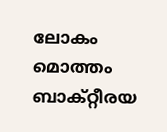ലോകം മൊത്തം ബാക്റ്റീരയ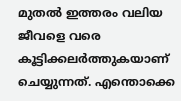മുതല്‍ ഇത്തരം വലിയ ജീവളെ വരെ കൂട്ടിക്കലര്‍ത്തുകയാണ് ചെയ്യുന്നത്. എന്തൊക്കെ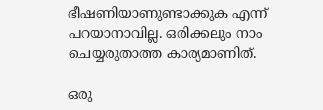ഭീഷണിയാണുണ്ടാക്കുക എന്ന് പറയാനാവില്ല. ഒരിക്കലും നാം ചെയ്യരുതാത്ത കാര്യമാണിത്.

ഒരു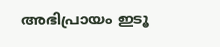അഭിപ്രായം ഇടൂ